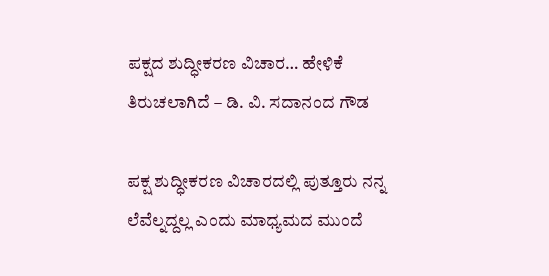ಪಕ್ಷದ ಶುದ್ಧೀಕರಣ ವಿಚಾರ… ಹೇಳಿಕೆ ತಿರುಚಲಾಗಿದೆ – ಡಿ. ವಿ. ಸದಾನಂದ ಗೌಡ

ಪಕ್ಷ ಶುದ್ಧೀಕರಣ ವಿಚಾರದಲ್ಲಿ ಪುತ್ತೂರು ನನ್ನ ಲೆವೆಲ್ನದ್ದಲ್ಲ ಎಂದು ಮಾಧ್ಯಮದ ಮುಂದೆ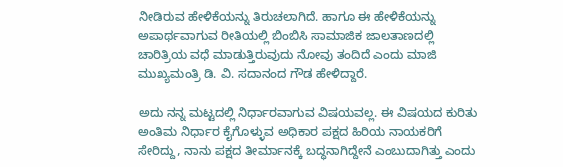ನೀಡಿರುವ ಹೇಳಿಕೆಯನ್ನು ತಿರುಚಲಾಗಿದೆ. ಹಾಗೂ ಈ ಹೇಳಿಕೆಯನ್ನು ಅಪಾರ್ಥವಾಗುವ ರೀತಿಯಲ್ಲಿ ಬಿಂಬಿಸಿ ಸಾಮಾಜಿಕ ಜಾಲತಾಣದಲ್ಲಿ ಚಾರಿತ್ರಿಯ ವಧೆ ಮಾಡುತ್ತಿರುವುದು ನೋವು ತಂದಿದೆ ಎಂದು ಮಾಜಿ ಮುಖ್ಯಮಂತ್ರಿ ಡಿ. ವಿ. ಸದಾನಂದ ಗೌಡ ಹೇಳಿದ್ದಾರೆ.

ಅದು ನನ್ನ ಮಟ್ಟದಲ್ಲಿ ನಿರ್ಧಾರವಾಗುವ ವಿಷಯವಲ್ಲ. ಈ ವಿಷಯದ ಕುರಿತು ಅಂತಿಮ ನಿರ್ಧಾರ ಕೈಗೊಳ್ಳುವ ಅಧಿಕಾರ ಪಕ್ಷದ ಹಿರಿಯ ನಾಯಕರಿಗೆ ಸೇರಿದ್ದು, ನಾನು ಪಕ್ಷದ ತೀರ್ಮಾನಕ್ಕೆ ಬದ್ಧನಾಗಿದ್ದೇನೆ ಎಂಬುದಾಗಿತ್ತು ಎಂದು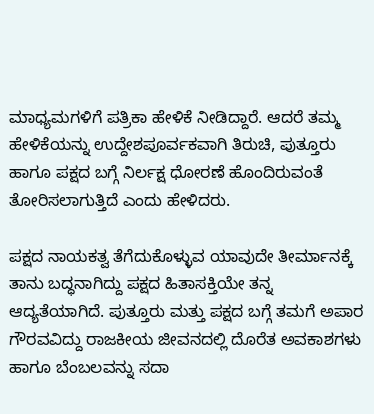ಮಾಧ್ಯಮಗಳಿಗೆ ಪತ್ರಿಕಾ ಹೇಳಿಕೆ ನೀಡಿದ್ದಾರೆ. ಆದರೆ ತಮ್ಮ ಹೇಳಿಕೆಯನ್ನು ಉದ್ದೇಶಪೂರ್ವಕವಾಗಿ ತಿರುಚಿ, ಪುತ್ತೂರು ಹಾಗೂ ಪಕ್ಷದ ಬಗ್ಗೆ ನಿರ್ಲಕ್ಷ ಧೋರಣೆ ಹೊಂದಿರುವಂತೆ ತೋರಿಸಲಾಗುತ್ತಿದೆ ಎಂದು ಹೇಳಿದರು.

ಪಕ್ಷದ ನಾಯಕತ್ವ ತೆಗೆದುಕೊಳ್ಳುವ ಯಾವುದೇ ತೀರ್ಮಾನಕ್ಕೆ ತಾನು ಬದ್ಧನಾಗಿದ್ದು ಪಕ್ಷದ ಹಿತಾಸಕ್ತಿಯೇ ತನ್ನ ಆದ್ಯತೆಯಾಗಿದೆ. ಪುತ್ತೂರು ಮತ್ತು ಪಕ್ಷದ ಬಗ್ಗೆ ತಮಗೆ ಅಪಾರ ಗೌರವವಿದ್ದು ರಾಜಕೀಯ ಜೀವನದಲ್ಲಿ ದೊರೆತ ಅವಕಾಶಗಳು ಹಾಗೂ ಬೆಂಬಲವನ್ನು ಸದಾ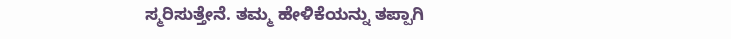ಸ್ಮರಿಸುತ್ತೇನೆ. ತಮ್ಮ ಹೇಳಿಕೆಯನ್ನು ತಪ್ಪಾಗಿ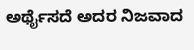ಅರ್ಥೈಸದೆ ಅದರ ನಿಜವಾದ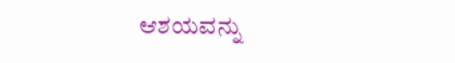ಆಶಯವನ್ನು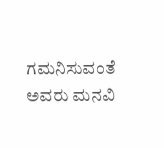ಗಮನಿಸುವಂತೆ ಅವರು ಮನವಿ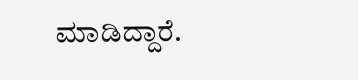ಮಾಡಿದ್ದಾರೆ.